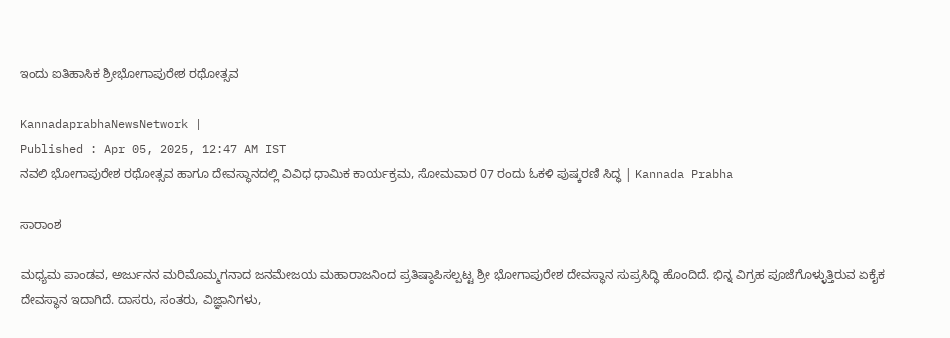ಇಂದು ಐತಿಹಾಸಿಕ ಶ್ರೀಭೋಗಾಪುರೇಶ ರಥೋತ್ಸವ

KannadaprabhaNewsNetwork |
Published : Apr 05, 2025, 12:47 AM IST
ನವಲಿ ಭೋಗಾಪುರೇಶ ರಥೋತ್ಸವ ಹಾಗೂ ದೇವಸ್ಥಾನದಲ್ಲಿ ವಿವಿಧ ಧಾಮಿಕ ಕಾರ್ಯಕ್ರಮ, ಸೋಮವಾರ 07 ರಂದು ಓಕಳಿ ಪುಷ್ಕರಣಿ ಸಿದ್ಧ | Kannada Prabha

ಸಾರಾಂಶ

ಮಧ್ಯಮ ಪಾಂಡವ, ಅರ್ಜುನನ ಮರಿಮೊಮ್ಮಗನಾದ ಜನಮೇಜಯ ಮಹಾರಾಜನಿಂದ ಪ್ರತಿಷ್ಠಾಪಿಸಲ್ಪಟ್ಟ ಶ್ರೀ ಭೋಗಾಪುರೇಶ ದೇವಸ್ಥಾನ ಸುಪ್ರಸಿದ್ಧಿ ಹೊಂದಿದೆ. ಭಿನ್ನ ವಿಗ್ರಹ ಪೂಜೆಗೊಳ್ಳುತ್ತಿರುವ ಏಕೈಕ ದೇವಸ್ಥಾನ ಇದಾಗಿದೆ. ದಾಸರು, ಸಂತರು, ವಿಜ್ಞಾನಿಗಳು,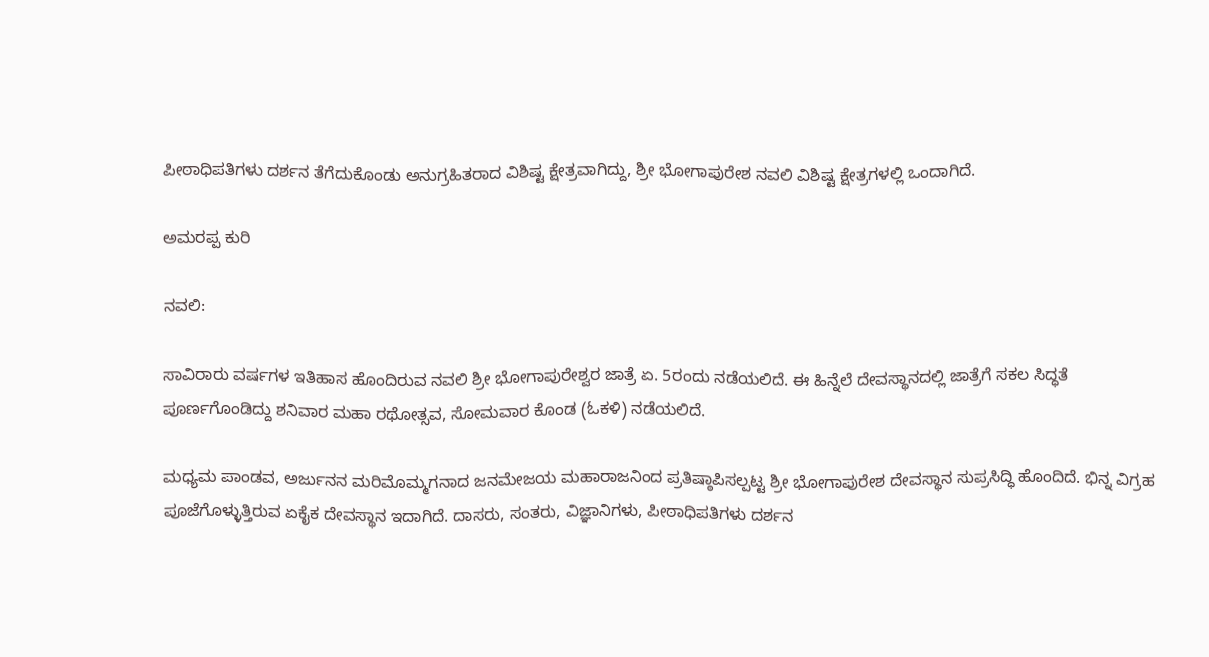ಪೀಠಾಧಿಪತಿಗಳು ದರ್ಶನ ತೆಗೆದುಕೊಂಡು ಅನುಗ್ರಹಿತರಾದ ವಿಶಿಷ್ಟ ಕ್ಷೇತ್ರವಾಗಿದ್ದು, ಶ್ರೀ ಭೋಗಾಪುರೇಶ ನವಲಿ ವಿಶಿಷ್ಟ ಕ್ಷೇತ್ರಗಳಲ್ಲಿ ಒಂದಾಗಿದೆ.

ಅಮರಪ್ಪ ಕುರಿ

ನವಲಿ:

ಸಾವಿರಾರು ವರ್ಷಗಳ ಇತಿಹಾಸ ಹೊಂದಿರುವ ನವಲಿ ಶ್ರೀ ಭೋಗಾಪುರೇಶ್ವರ ಜಾತ್ರೆ ಏ. 5ರಂದು ನಡೆಯಲಿದೆ. ಈ ಹಿನ್ನೆಲೆ ದೇವಸ್ಥಾನದಲ್ಲಿ ಜಾತ್ರೆಗೆ ಸಕಲ ಸಿದ್ಧತೆ ಪೂರ್ಣಗೊಂಡಿದ್ದು ಶನಿವಾರ ಮಹಾ ರಥೋತ್ಸವ, ಸೋಮವಾರ ಕೊಂಡ (ಓಕಳಿ) ನಡೆಯಲಿದೆ.

ಮಧ್ಯಮ ಪಾಂಡವ, ಅರ್ಜುನನ ಮರಿಮೊಮ್ಮಗನಾದ ಜನಮೇಜಯ ಮಹಾರಾಜನಿಂದ ಪ್ರತಿಷ್ಠಾಪಿಸಲ್ಪಟ್ಟ ಶ್ರೀ ಭೋಗಾಪುರೇಶ ದೇವಸ್ಥಾನ ಸುಪ್ರಸಿದ್ಧಿ ಹೊಂದಿದೆ. ಭಿನ್ನ ವಿಗ್ರಹ ಪೂಜೆಗೊಳ್ಳುತ್ತಿರುವ ಏಕೈಕ ದೇವಸ್ಥಾನ ಇದಾಗಿದೆ. ದಾಸರು, ಸಂತರು, ವಿಜ್ಞಾನಿಗಳು, ಪೀಠಾಧಿಪತಿಗಳು ದರ್ಶನ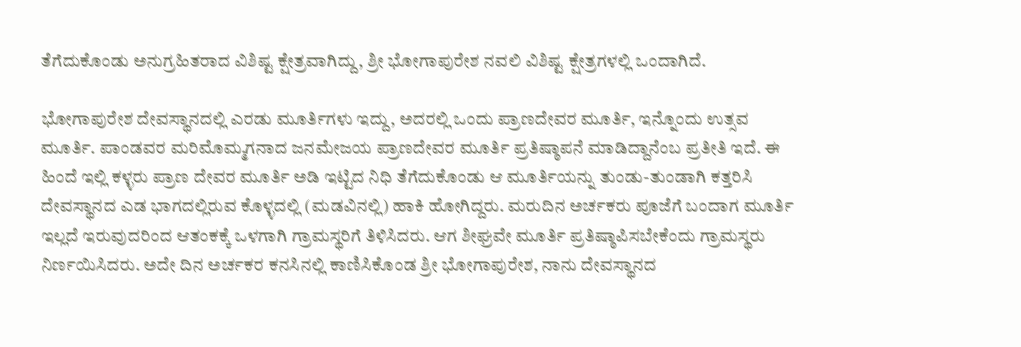ತೆಗೆದುಕೊಂಡು ಅನುಗ್ರಹಿತರಾದ ವಿಶಿಷ್ಟ ಕ್ಷೇತ್ರವಾಗಿದ್ದು, ಶ್ರೀ ಭೋಗಾಪುರೇಶ ನವಲಿ ವಿಶಿಷ್ಟ ಕ್ಷೇತ್ರಗಳಲ್ಲಿ ಒಂದಾಗಿದೆ.

ಭೋಗಾಪುರೇಶ ದೇವಸ್ಥಾನದಲ್ಲಿ ಎರಡು ಮೂರ್ತಿಗಳು ಇದ್ದು, ಅದರಲ್ಲಿ ಒಂದು ಪ್ರಾಣದೇವರ ಮೂರ್ತಿ, ಇನ್ನೊಂದು ಉತ್ಸವ ಮೂರ್ತಿ. ಪಾಂಡವರ ಮರಿಮೊಮ್ಮಗನಾದ ಜನಮೇಜಯ ಪ್ರಾಣದೇವರ ಮೂರ್ತಿ ಪ್ರತಿಷ್ಠಾಪನೆ ಮಾಡಿದ್ದಾನೆಂಬ ಪ್ರತೀತಿ ಇದೆ. ಈ ಹಿಂದೆ ಇಲ್ಲಿ ಕಳ್ಳರು ಪ್ರಾಣ ದೇವರ ಮೂರ್ತಿ ಅಡಿ ಇಟ್ಟಿದ ನಿಧಿ ತೆಗೆದುಕೊಂಡು ಆ ಮೂರ್ತಿಯನ್ನು ತುಂಡು-ತುಂಡಾಗಿ ಕತ್ತರಿಸಿ ದೇವಸ್ಥಾನದ ಎಡ ಭಾಗದಲ್ಲಿರುವ ಕೊಳ್ಳದಲ್ಲಿ (ಮಡವಿನಲ್ಲಿ) ಹಾಕಿ ಹೋಗಿದ್ದರು. ಮರುದಿನ ಅರ್ಚಕರು ಪೂಜೆಗೆ ಬಂದಾಗ ಮೂರ್ತಿ ಇಲ್ಲದೆ ಇರುವುದರಿಂದ ಆತಂಕಕ್ಕೆ ಒಳಗಾಗಿ ಗ್ರಾಮಸ್ಥರಿಗೆ ತಿಳಿಸಿದರು. ಆಗ ಶೀಘ್ರವೇ ಮೂರ್ತಿ ಪ್ರತಿಷ್ಠಾಪಿಸಬೇಕೆಂದು ಗ್ರಾಮಸ್ಥರು ನಿರ್ಣಯಿಸಿದರು. ಅದೇ ದಿನ ಅರ್ಚಕರ ಕನಸಿನಲ್ಲಿ ಕಾಣಿಸಿಕೊಂಡ ಶ್ರೀ ಭೋಗಾಪುರೇಶ, ನಾನು ದೇವಸ್ಥಾನದ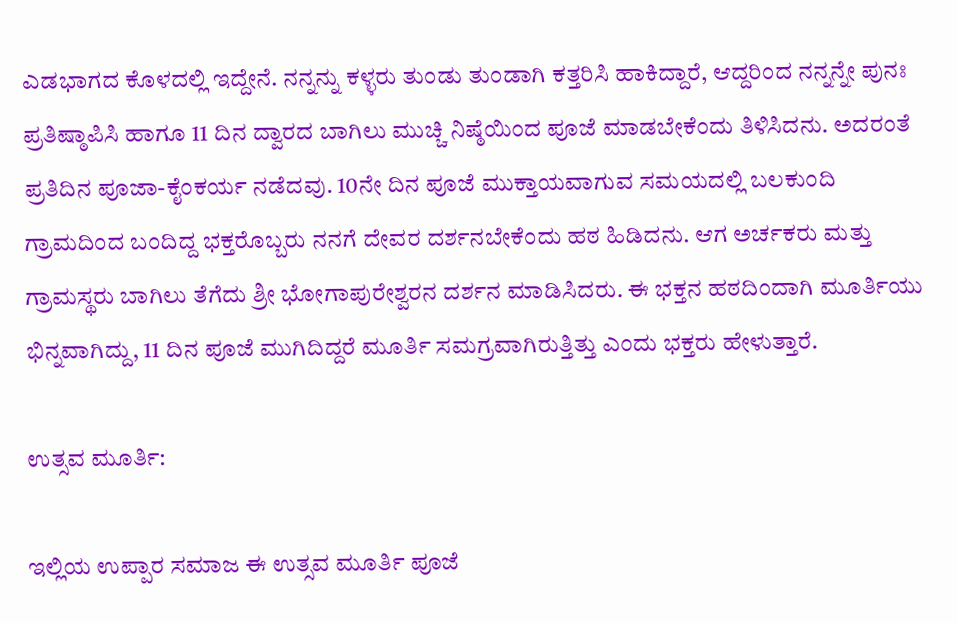ಎಡಭಾಗದ ಕೊಳದಲ್ಲಿ ಇದ್ದೇನೆ. ನನ್ನನ್ನು ಕಳ್ಳರು ತುಂಡು ತುಂಡಾಗಿ ಕತ್ತರಿಸಿ ಹಾಕಿದ್ದಾರೆ, ಆದ್ದರಿಂದ ನನ್ನನ್ನೇ ಪುನಃ ಪ್ರತಿಷ್ಠಾಪಿಸಿ ಹಾಗೂ 11 ದಿನ ದ್ವಾರದ ಬಾಗಿಲು ಮುಚ್ಚಿ ನಿಷ್ಠೆಯಿಂದ ಪೂಜೆ ಮಾಡಬೇಕೆಂದು ತಿಳಿಸಿದನು. ಅದರಂತೆ ಪ್ರತಿದಿನ ಪೂಜಾ-ಕೈಂಕರ್ಯ ನಡೆದವು. 10ನೇ ದಿನ ಪೂಜೆ ಮುಕ್ತಾಯವಾಗುವ ಸಮಯದಲ್ಲಿ ಬಲಕುಂದಿ ಗ್ರಾಮದಿಂದ ಬಂದಿದ್ದ ಭಕ್ತರೊಬ್ಬರು ನನಗೆ ದೇವರ ದರ್ಶನಬೇಕೆಂದು ಹಠ ಹಿಡಿದನು. ಆಗ ಅರ್ಚಕರು ಮತ್ತು ಗ್ರಾಮಸ್ಥರು ಬಾಗಿಲು ತೆಗೆದು ಶ್ರೀ ಭೋಗಾಪುರೇಶ್ವರನ ದರ್ಶನ ಮಾಡಿಸಿದರು. ಈ ಭಕ್ತನ ಹಠದಿಂದಾಗಿ ಮೂರ್ತಿಯು ಭಿನ್ನವಾಗಿದ್ದು, 11 ದಿನ ಪೂಜೆ ಮುಗಿದಿದ್ದರೆ ಮೂರ್ತಿ ಸಮಗ್ರವಾಗಿರುತ್ತಿತ್ತು ಎಂದು ಭಕ್ತರು ಹೇಳುತ್ತಾರೆ.

ಉತ್ಸವ ಮೂರ್ತಿ:

ಇಲ್ಲಿಯ ಉಪ್ಪಾರ ಸಮಾಜ ಈ ಉತ್ಸವ ಮೂರ್ತಿ ಪೂಜೆ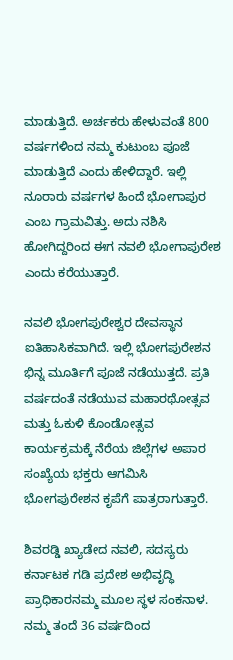ಮಾಡುತ್ತಿದೆ. ಅರ್ಚಕರು ಹೇಳುವಂತೆ 800 ವರ್ಷಗಳಿಂದ ನಮ್ಮ ಕುಟುಂಬ ಪೂಜೆ ಮಾಡುತ್ತಿದೆ ಎಂದು ಹೇಳಿದ್ದಾರೆ. ಇಲ್ಲಿ ನೂರಾರು ವರ್ಷಗಳ ಹಿಂದೆ ಭೋಗಾಪುರ ಎಂಬ ಗ್ರಾಮವಿತ್ತು. ಅದು ನಶಿಸಿ ಹೋಗಿದ್ದರಿಂದ ಈಗ ನವಲಿ ಭೋಗಾಪುರೇಶ ಎಂದು ಕರೆಯುತ್ತಾರೆ.

ನವಲಿ ಭೋಗಪುರೇಶ್ವರ ದೇವಸ್ಥಾನ ಐತಿಹಾಸಿಕವಾಗಿದೆ. ಇಲ್ಲಿ ಭೋಗಪುರೇಶನ ಭಿನ್ನ ಮೂರ್ತಿಗೆ ಪೂಜೆ ನಡೆಯುತ್ತದೆ. ಪ್ರತಿ ವರ್ಷದಂತೆ ನಡೆಯುವ ಮಹಾರಥೋತ್ಸವ ಮತ್ತು ಓಕುಳಿ ಕೊಂಡೋತ್ಸವ ಕಾರ್ಯಕ್ರಮಕ್ಕೆ ನೆರೆಯ ಜಿಲ್ಲೆಗಳ ಅಪಾರ ಸಂಖ್ಯೆಯ ಭಕ್ತರು ಆಗಮಿಸಿ ಭೋಗಪುರೇಶನ ಕೃಪೆಗೆ ಪಾತ್ರರಾಗುತ್ತಾರೆ.

ಶಿವರಡ್ಡಿ ಖ್ಯಾಡೇದ ನವಲಿ, ಸದಸ್ಯರು ಕರ್ನಾಟಕ ಗಡಿ ಪ್ರದೇಶ ಅಭಿವೃದ್ಧಿ ಪ್ರಾಧಿಕಾರನಮ್ಮ ಮೂಲ ಸ್ಥಳ ಸಂಕನಾಳ. ನಮ್ಮ ತಂದೆ 36 ವರ್ಷದಿಂದ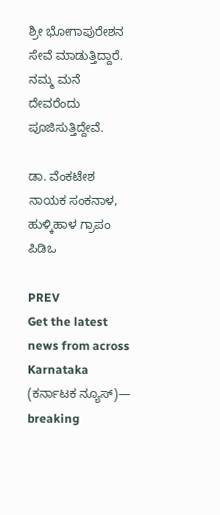ಶ್ರೀ ಭೋಗಾಪುರೇಶನ ಸೇವೆ ಮಾಡುತ್ತಿದ್ದಾರೆ. ನಮ್ಮ ಮನೆ ದೇವರೆಂದು ಪೂಜಿಸುತ್ತಿದ್ದೇವೆ.

ಡಾ. ವೆಂಕಟೇಶ ನಾಯಕ ಸಂಕನಾಳ, ಹುಳ್ಕಿಹಾಳ ಗ್ರಾಪಂ ಪಿಡಿಒ

PREV
Get the latest news from across Karnataka (ಕರ್ನಾಟಕ ನ್ಯೂಸ್)— breaking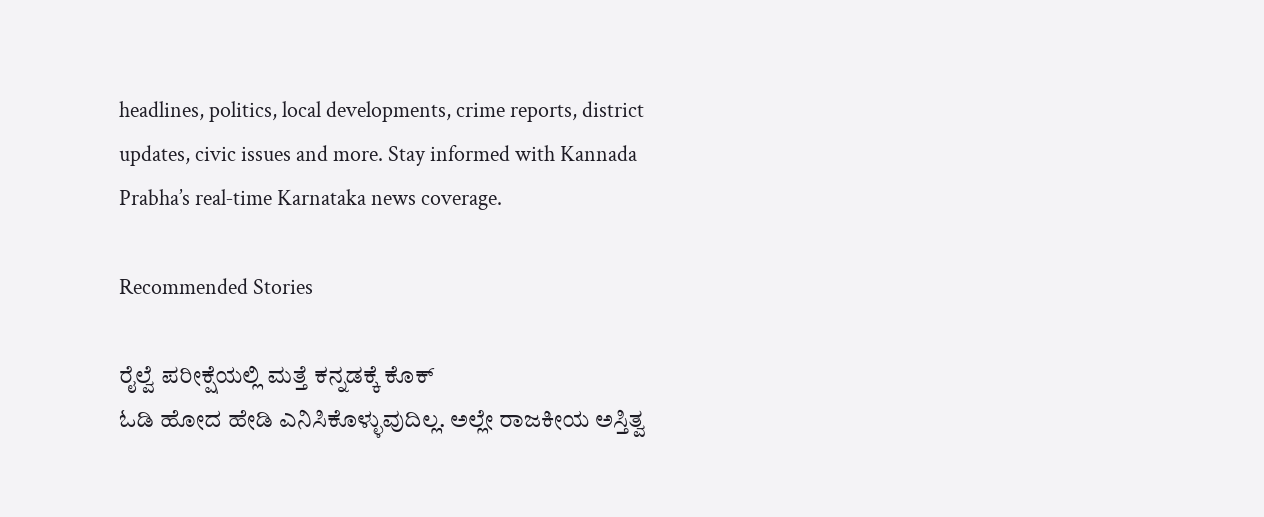headlines, politics, local developments, crime reports, district updates, civic issues and more. Stay informed with Kannada Prabha’s real‑time Karnataka news coverage.

Recommended Stories

ರೈಲ್ವೆ ಪರೀಕ್ಷೆಯಲ್ಲಿ ಮತ್ತೆ ಕನ್ನಡಕ್ಕೆ ಕೊಕ್
ಓಡಿ ಹೋದ ಹೇಡಿ ಎನಿಸಿಕೊಳ್ಳುವುದಿಲ್ಲ. ಅಲ್ಲೇ ರಾಜಕೀಯ ಅಸ್ತಿತ್ವ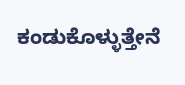ಕಂಡುಕೊಳ್ಳುತ್ತೇನೆ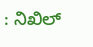: ನಿಖಿಲ್‌